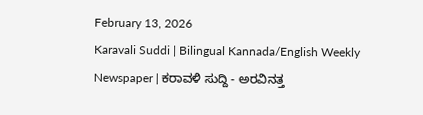February 13, 2026
Karavali Suddi | Bilingual Kannada/English Weekly Newspaper | ಕರಾವಳಿ ಸುದ್ದಿ - ಅರವಿನತ್ತ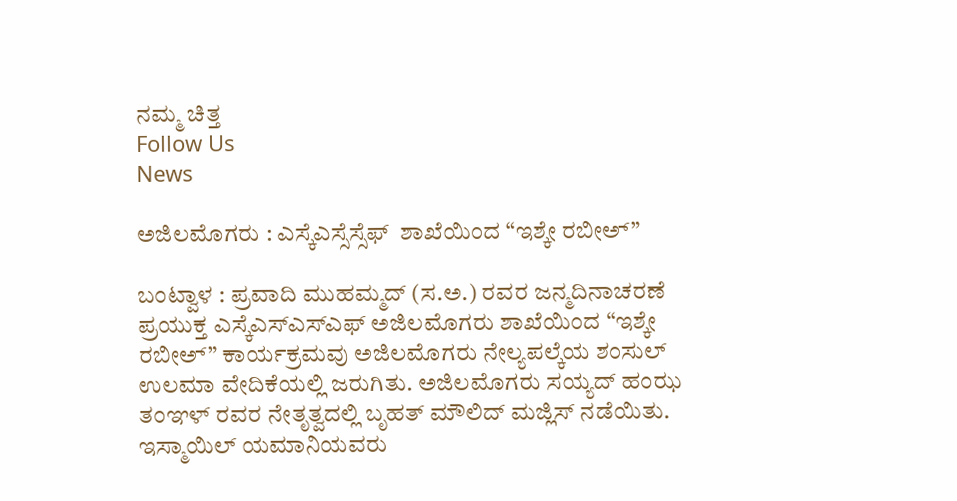ನಮ್ಮ ಚಿತ್ತ
Follow Us
News

ಅಜಿಲಮೊಗರು : ಎಸ್ಕೆಎಸ್ಸೆಸ್ಸೆಫ್  ಶಾಖೆಯಿಂದ “ಇಶ್ಕೇ ರಬೀಅ್”

ಬಂಟ್ವಾಳ : ಪ್ರವಾದಿ ಮುಹಮ್ಮದ್ (ಸ.ಅ.) ರವರ ಜನ್ಮದಿನಾಚರಣೆ ಪ್ರಯುಕ್ತ ಎಸ್ಕೆಎಸ್ಎಸ್ಎಫ್ ಅಜಿಲಮೊಗರು ಶಾಖೆಯಿಂದ “ಇಶ್ಕೇ ರಬೀಅ್” ಕಾರ್ಯಕ್ರಮವು ಅಜಿಲಮೊಗರು ನೇಲ್ಯಪಲ್ಕೆಯ ಶಂಸುಲ್ ಉಲಮಾ ವೇದಿಕೆಯಲ್ಲಿ ಜರುಗಿತು‌. ಅಜಿಲಮೊಗರು ಸಯ್ಯದ್ ಹಂಝ ತಂಞಳ್ ರವರ ನೇತೃತ್ವದಲ್ಲಿ ಬೃಹತ್ ಮೌಲಿದ್ ಮಜ್ಲಿಸ್ ನಡೆಯಿತು. ಇಸ್ಮಾಯಿಲ್ ಯಮಾನಿಯವರು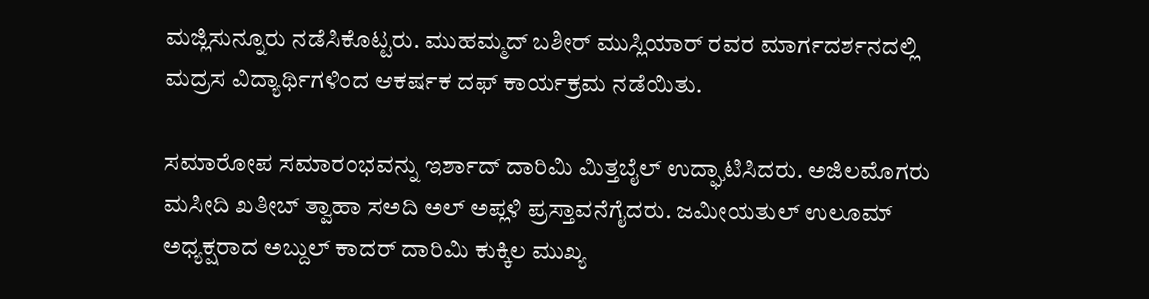ಮಜ್ಲಿಸುನ್ನೂರು ನಡೆಸಿಕೊಟ್ಟರು. ಮುಹಮ್ಮದ್ ಬಶೀರ್ ಮುಸ್ಲಿಯಾರ್ ರವರ ಮಾರ್ಗದರ್ಶನದಲ್ಲಿ ಮದ್ರಸ ವಿದ್ಯಾರ್ಥಿಗಳಿಂದ ಆಕರ್ಷಕ ದಫ್ ಕಾರ್ಯಕ್ರಮ ನಡೆಯಿತು.

ಸಮಾರೋಪ ಸಮಾರಂಭವನ್ನು ಇರ್ಶಾದ್ ದಾರಿಮಿ ಮಿತ್ತಬೈಲ್ ಉದ್ಘಾಟಿಸಿದರು. ಅಜಿಲಮೊಗರು ಮಸೀದಿ ಖತೀಬ್ ತ್ವಾಹಾ ಸಅದಿ ಅಲ್ ಅಪ್ಲಳಿ ಪ್ರಸ್ತಾವನೆಗೈದರು. ಜಮೀಯತುಲ್ ಉಲೂಮ್ ಅಧ್ಯಕ್ಷರಾದ ಅಬ್ದುಲ್ ಕಾದರ್ ದಾರಿಮಿ ಕುಕ್ಕಿಲ ಮುಖ್ಯ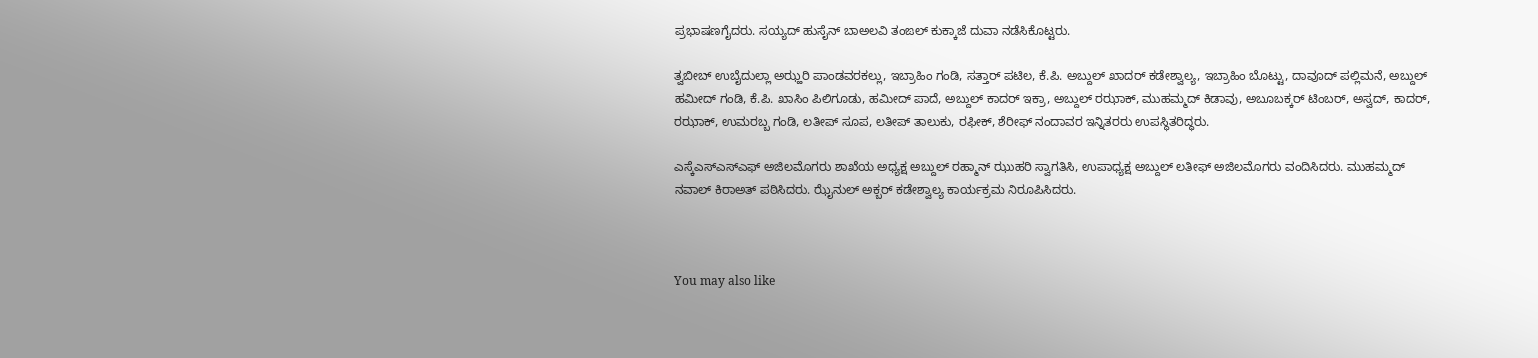ಪ್ರಭಾಷಣಗೈದರು. ಸಯ್ಯದ್ ಹುಸೈನ್ ಬಾಅಲವಿ ತಂಙಲ್ ಕುಕ್ಕಾಜೆ ದುವಾ ನಡೆಸಿಕೊಟ್ಟರು.

ತ್ವಬೀಬ್ ಉಬೈದುಲ್ಲಾ ಅಝ್ಹರಿ ಪಾಂಡವರಕಲ್ಲು, ಇಬ್ರಾಹಿಂ ಗಂಡಿ, ಸತ್ತಾರ್ ಪಟಿಲ, ಕೆ.ಪಿ. ಅಬ್ದುಲ್ ಖಾದರ್ ಕಡೇಶ್ವಾಲ್ಯ, ಇಬ್ರಾಹಿಂ ಬೊಟ್ಟು, ದಾವೂದ್ ಪಲ್ಲಿಮನೆ, ಅಬ್ದುಲ್ ಹಮೀದ್ ಗಂಡಿ, ಕೆ.ಪಿ. ಖಾಸಿಂ ಪಿಲಿಗೂಡು, ಹಮೀದ್ ಪಾದೆ, ಅಬ್ದುಲ್ ಕಾದರ್ ಇಕ್ರಾ, ಅಬ್ದುಲ್ ರಝಾಕ್, ಮುಹಮ್ಮದ್ ಕಿಡಾವು, ಅಬೂಬಕ್ಕರ್ ಟಿಂಬರ್, ಅಸ್ವದ್, ಕಾದರ್, ರಝಾಕ್, ಉಮರಬ್ಬ ಗಂಡಿ, ಲತೀಪ್ ಸೂಪ, ಲತೀಪ್ ತಾಲುಕು, ರಫೀಕ್, ಶೆರೀಫ್ ನಂದಾವರ ಇನ್ನಿತರರು ಉಪಸ್ಥಿತರಿದ್ಧರು.

ಎಸ್ಕೆಎಸ್ಎಸ್ಎಫ್ ಅಜಿಲಮೊಗರು ಶಾಖೆಯ ಅಧ್ಯಕ್ಷ ಅಬ್ದುಲ್ ರಹ್ಮಾನ್ ಝುಹರಿ ಸ್ವಾಗತಿಸಿ, ಉಪಾಧ್ಯಕ್ಷ ಅಬ್ದುಲ್ ಲತೀಫ್ ಅಜಿಲಮೊಗರು ವಂದಿಸಿದರು. ಮುಹಮ್ಮದ್ ನವಾಲ್ ಕಿರಾಅತ್ ಪಠಿಸಿದರು. ಝೈನುಲ್ ಅಕ್ಬರ್ ಕಡೇಶ್ವಾಲ್ಯ ಕಾರ್ಯಕ್ರಮ ನಿರೂಪಿಸಿದರು.



You may also like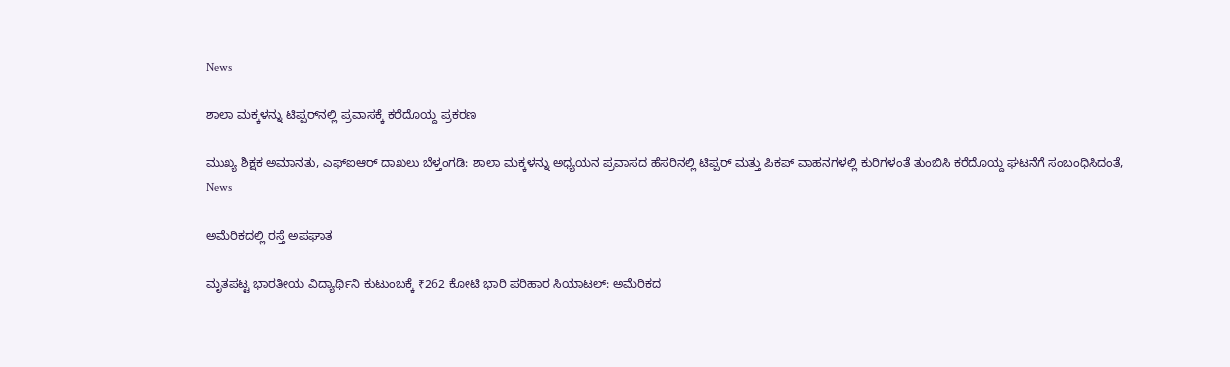News

ಶಾಲಾ ಮಕ್ಕಳನ್ನು ಟಿಪ್ಪರ್‌ನಲ್ಲಿ ಪ್ರವಾಸಕ್ಕೆ ಕರೆದೊಯ್ದ ಪ್ರಕರಣ

ಮುಖ್ಯ ಶಿಕ್ಷಕ ಅಮಾನತು, ಎಫ್‌ಐಆರ್ ದಾಖಲು ಬೆಳ್ತಂಗಡಿ: ಶಾಲಾ ಮಕ್ಕಳನ್ನು ಅಧ್ಯಯನ ಪ್ರವಾಸದ ಹೆಸರಿನಲ್ಲಿ ಟಿಪ್ಪರ್ ಮತ್ತು ಪಿಕಪ್ ವಾಹನಗಳಲ್ಲಿ ಕುರಿಗಳಂತೆ ತುಂಬಿಸಿ ಕರೆದೊಯ್ದ ಘಟನೆಗೆ ಸಂಬಂಧಿಸಿದಂತೆ,
News

ಅಮೆರಿಕದಲ್ಲಿ ರಸ್ತೆ ಅಪಘಾತ

ಮೃತಪಟ್ಟ ಭಾರತೀಯ ವಿದ್ಯಾರ್ಥಿನಿ ಕುಟುಂಬಕ್ಕೆ ₹262 ಕೋಟಿ ಭಾರಿ ಪರಿಹಾರ ಸಿಯಾಟಲ್: ಅಮೆರಿಕದ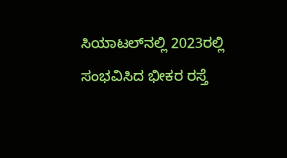ಸಿಯಾಟಲ್‌ನಲ್ಲಿ 2023ರಲ್ಲಿ ಸಂಭವಿಸಿದ ಭೀಕರ ರಸ್ತೆ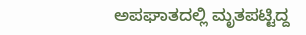ಅಪಘಾತದಲ್ಲಿ ಮೃತಪಟ್ಟಿದ್ದ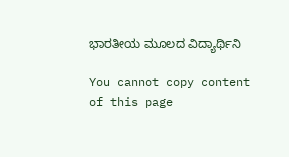ಭಾರತೀಯ ಮೂಲದ ವಿದ್ಯಾರ್ಥಿನಿ

You cannot copy content of this page